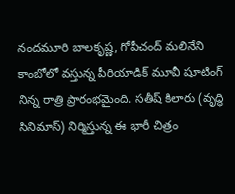నందమూరి బాలకృష్ణ, గోపీచంద్ మలినేని కాంబోలో వస్తున్న పీరియాడిక్ మూవీ షూటింగ్ నిన్న రాత్రి ప్రారంభమైంది. సతీష్ కిలారు (వృద్ధి సినిమాస్) నిర్మిస్తున్న ఈ భారీ చిత్రం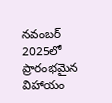నవంబర్ 2025లో ప్రారంభమైన విహాయం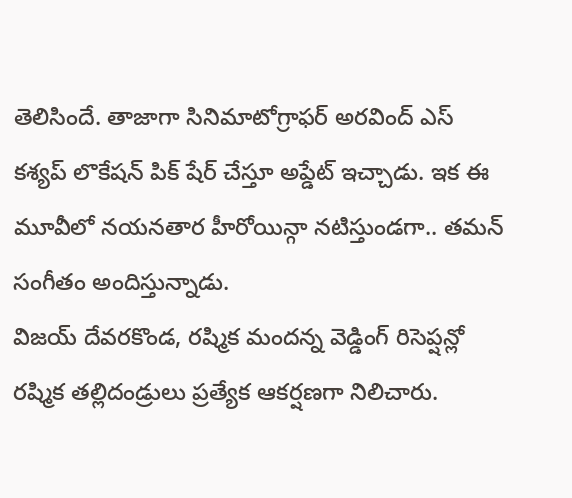తెలిసిందే. తాజాగా సినిమాటోగ్రాఫర్ అరవింద్ ఎస్ కశ్యప్ లొకేషన్ పిక్ షేర్ చేస్తూ అప్డేట్ ఇచ్చాడు. ఇక ఈ మూవీలో నయనతార హీరోయిన్గా నటిస్తుండగా.. తమన్ సంగీతం అందిస్తున్నాడు.
విజయ్ దేవరకొండ, రష్మిక మందన్న వెడ్డింగ్ రిసెప్షన్లో రష్మిక తల్లిదండ్రులు ప్రత్యేక ఆకర్షణగా నిలిచారు.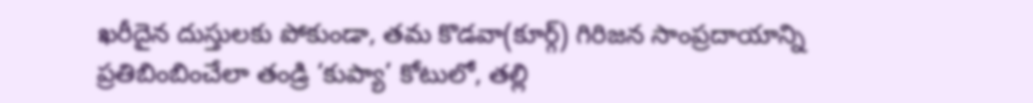ఖరీదైన దుస్తులకు పోకుండా, తమ కొడవా(కూర్గ్) గిరిజన సాంప్రదాయాన్ని ప్రతిబింబించేలా తండ్రి ‘కుప్యా’ కోటులో, తల్లి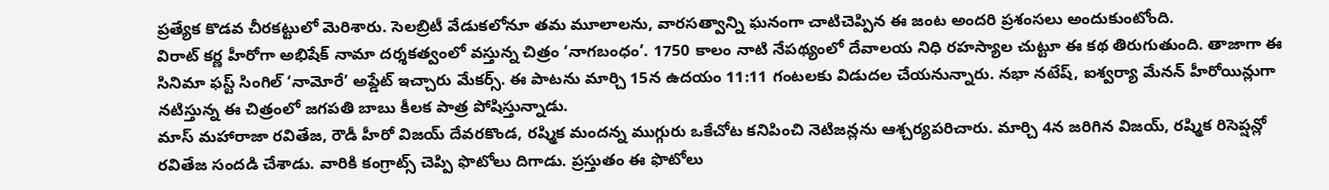ప్రత్యేక కొడవ చీరకట్టులో మెరిశారు. సెలబ్రిటీ వేడుకలోనూ తమ మూలాలను, వారసత్వాన్ని ఘనంగా చాటిచెప్పిన ఈ జంట అందరి ప్రశంసలు అందుకుంటోంది.
విరాట్ కర్ణ హీరోగా అభిషేక్ నామా దర్శకత్వంలో వస్తున్న చిత్రం ‘నాగబంధం’. 1750 కాలం నాటి నేపథ్యంలో దేవాలయ నిధి రహస్యాల చుట్టూ ఈ కథ తిరుగుతుంది. తాజాగా ఈ సినిమా ఫస్ట్ సింగిల్ ‘నామోరే’ అప్డేట్ ఇచ్చారు మేకర్స్. ఈ పాటను మార్చి 15న ఉదయం 11:11 గంటలకు విడుదల చేయనున్నారు. నభా నటేష్, ఐశ్వర్యా మేనన్ హీరోయిన్లుగా నటిస్తున్న ఈ చిత్రంలో జగపతి బాబు కీలక పాత్ర పోషిస్తున్నాడు.
మాస్ మహారాజా రవితేజ, రౌడీ హీరో విజయ్ దేవరకొండ, రష్మిక మందన్న ముగ్గురు ఒకేచోట కనిపించి నెటిజన్లను ఆశ్చర్యపరిచారు. మార్చి 4న జరిగిన విజయ్, రష్మిక రిసెప్షన్లో రవితేజ సందడి చేశాడు. వారికి కంగ్రాట్స్ చెప్పి ఫొటోలు దిగాడు. ప్రస్తుతం ఈ ఫొటోలు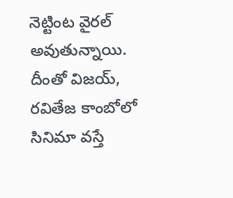నెట్టింట వైరల్ అవుతున్నాయి. దీంతో విజయ్, రవితేజ కాంబోలో సినిమా వస్తే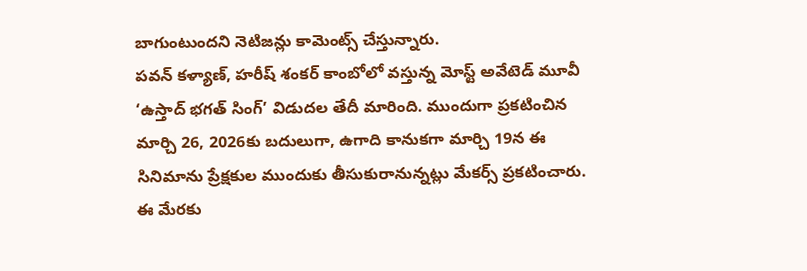బాగుంటుందని నెటిజన్లు కామెంట్స్ చేస్తున్నారు.
పవన్ కళ్యాణ్, హరీష్ శంకర్ కాంబోలో వస్తున్న మోస్ట్ అవేటెడ్ మూవీ ‘ఉస్తాద్ భగత్ సింగ్’ విడుదల తేదీ మారింది. ముందుగా ప్రకటించిన మార్చి 26, 2026కు బదులుగా, ఉగాది కానుకగా మార్చి 19న ఈ సినిమాను ప్రేక్షకుల ముందుకు తీసుకురానున్నట్లు మేకర్స్ ప్రకటించారు. ఈ మేరకు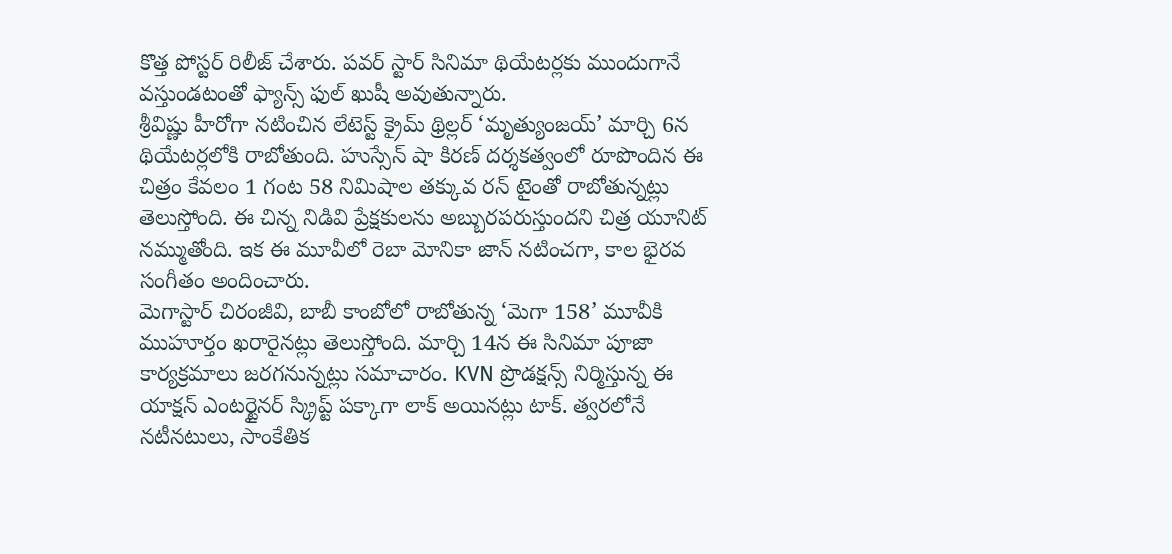కొత్త పోస్టర్ రిలీజ్ చేశారు. పవర్ స్టార్ సినిమా థియేటర్లకు ముందుగానే వస్తుండటంతో ఫ్యాన్స్ ఫుల్ ఖుషీ అవుతున్నారు.
శ్రీవిష్ణు హీరోగా నటించిన లేటెస్ట్ క్రైమ్ థ్రిల్లర్ ‘మృత్యుంజయ్’ మార్చి 6న థియేటర్లలోకి రాబోతుంది. హుస్సేన్ షా కిరణ్ దర్శకత్వంలో రూపొందిన ఈ చిత్రం కేవలం 1 గంట 58 నిమిషాల తక్కువ రన్ టైంతో రాబోతున్నట్లు తెలుస్తోంది. ఈ చిన్న నిడివి ప్రేక్షకులను అబ్బురపరుస్తుందని చిత్ర యూనిట్ నమ్ముతోంది. ఇక ఈ మూవీలో రెబా మోనికా జాన్ నటించగా, కాల భైరవ సంగీతం అందించారు.
మెగాస్టార్ చిరంజీవి, బాబీ కాంబోలో రాబోతున్న ‘మెగా 158’ మూవీకి ముహూర్తం ఖరారైనట్లు తెలుస్తోంది. మార్చి 14న ఈ సినిమా పూజా కార్యక్రమాలు జరగనున్నట్లు సమాచారం. KVN ప్రొడక్షన్స్ నిర్మిస్తున్న ఈ యాక్షన్ ఎంటర్టైనర్ స్క్రిప్ట్ పక్కాగా లాక్ అయినట్లు టాక్. త్వరలోనే నటీనటులు, సాంకేతిక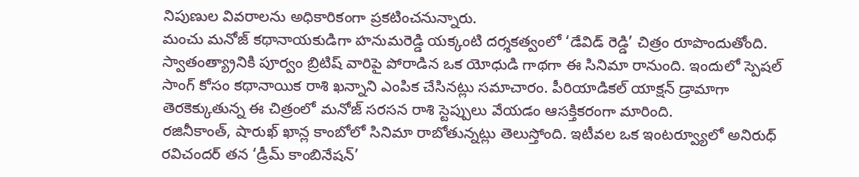నిపుణుల వివరాలను అధికారికంగా ప్రకటించనున్నారు.
మంచు మనోజ్ కథానాయకుడిగా హనుమరెడ్డి యక్కంటి దర్శకత్వంలో ‘డేవిడ్ రెడ్డి’ చిత్రం రూపొందుతోంది. స్వాతంత్య్రానికి పూర్వం బ్రిటిష్ వారిపై పోరాడిన ఒక యోధుడి గాథగా ఈ సినిమా రానుంది. ఇందులో స్పెషల్ సాంగ్ కోసం కథానాయిక రాశి ఖన్నాని ఎంపిక చేసినట్లు సమాచారం. పీరియాడికల్ యాక్షన్ డ్రామాగా తెరకెక్కుతున్న ఈ చిత్రంలో మనోజ్ సరసన రాశి స్టెప్పులు వేయడం ఆసక్తికరంగా మారింది.
రజినీకాంత్, షారుఖ్ ఖాన్ల కాంబోలో సినిమా రాబోతున్నట్లు తెలుస్తోంది. ఇటీవల ఒక ఇంటర్వ్యూలో అనిరుధ్ రవిచందర్ తన ‘డ్రీమ్ కాంబినేషన్’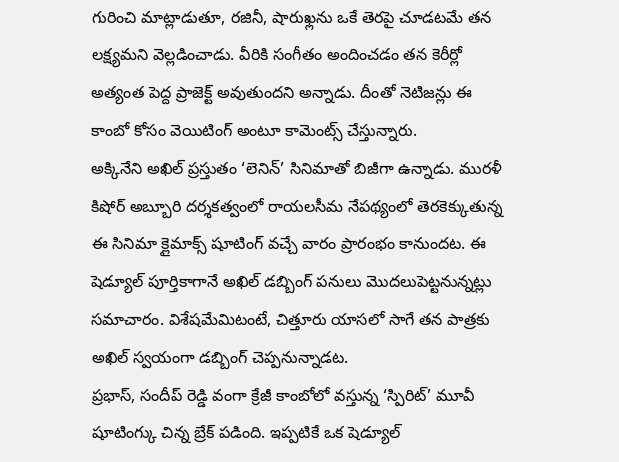గురించి మాట్లాడుతూ, రజినీ, షారుఖ్లను ఒకే తెరపై చూడటమే తన లక్ష్యమని వెల్లడించాడు. వీరికి సంగీతం అందించడం తన కెరీర్లో అత్యంత పెద్ద ప్రాజెక్ట్ అవుతుందని అన్నాడు. దీంతో నెటిజన్లు ఈ కాంబో కోసం వెయిటింగ్ అంటూ కామెంట్స్ చేస్తున్నారు.
అక్కినేని అఖిల్ ప్రస్తుతం ‘లెనిన్’ సినిమాతో బిజీగా ఉన్నాడు. మురళీ కిషోర్ అబ్బూరి దర్శకత్వంలో రాయలసీమ నేపథ్యంలో తెరకెక్కుతున్న ఈ సినిమా క్లైమాక్స్ షూటింగ్ వచ్చే వారం ప్రారంభం కానుందట. ఈ షెడ్యూల్ పూర్తికాగానే అఖిల్ డబ్బింగ్ పనులు మొదలుపెట్టనున్నట్లు సమాచారం. విశేషమేమిటంటే, చిత్తూరు యాసలో సాగే తన పాత్రకు అఖిల్ స్వయంగా డబ్బింగ్ చెప్పనున్నాడట.
ప్రభాస్, సందీప్ రెడ్డి వంగా క్రేజీ కాంబోలో వస్తున్న ‘స్పిరిట్’ మూవీ షూటింగ్కు చిన్న బ్రేక్ పడింది. ఇప్పటికే ఒక షెడ్యూల్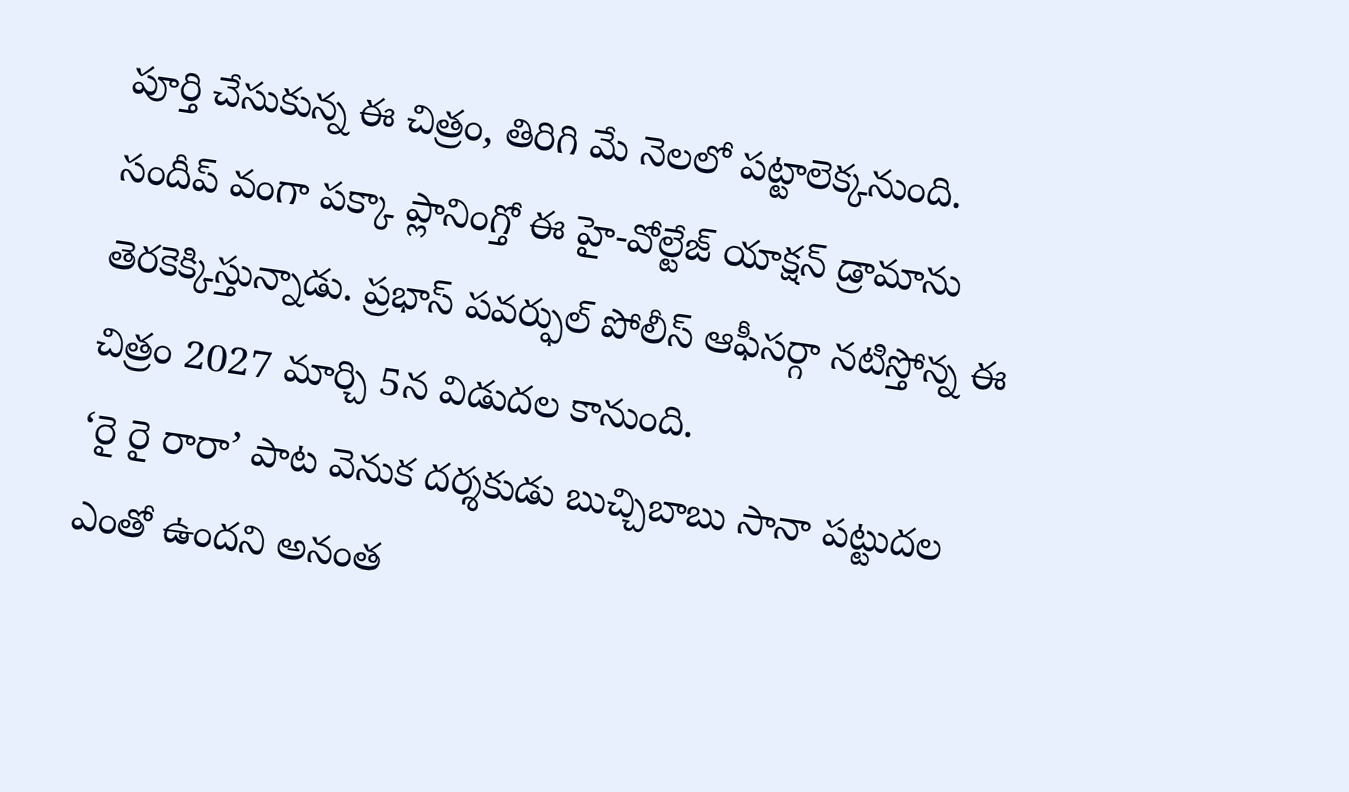పూర్తి చేసుకున్న ఈ చిత్రం, తిరిగి మే నెలలో పట్టాలెక్కనుంది. సందీప్ వంగా పక్కా ప్లానింగ్తో ఈ హై-వోల్టేజ్ యాక్షన్ డ్రామాను తెరకెక్కిస్తున్నాడు. ప్రభాస్ పవర్ఫుల్ పోలీస్ ఆఫీసర్గా నటిస్తోన్న ఈ చిత్రం 2027 మార్చి 5న విడుదల కానుంది.
‘రై రై రారా’ పాట వెనుక దర్శకుడు బుచ్చిబాబు సానా పట్టుదల ఎంతో ఉందని అనంత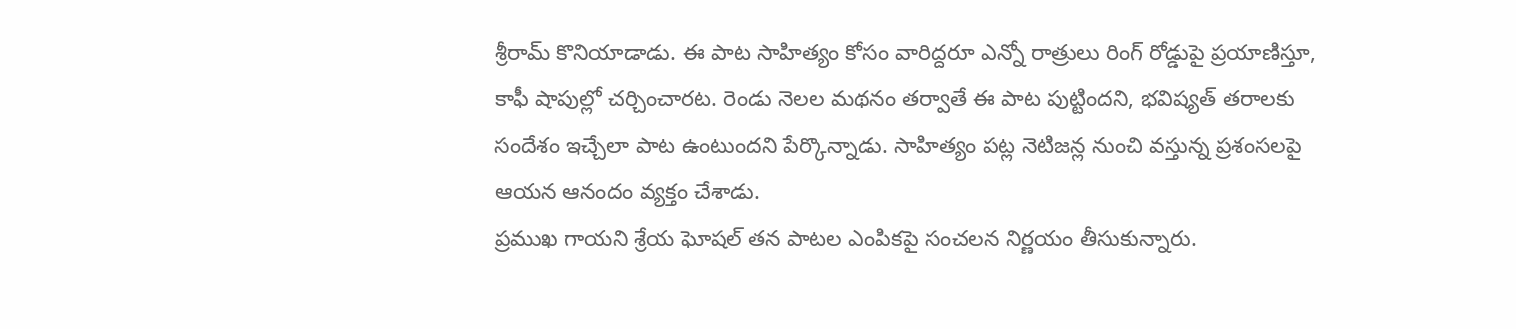శ్రీరామ్ కొనియాడాడు. ఈ పాట సాహిత్యం కోసం వారిద్దరూ ఎన్నో రాత్రులు రింగ్ రోడ్డుపై ప్రయాణిస్తూ, కాఫీ షాపుల్లో చర్చించారట. రెండు నెలల మథనం తర్వాతే ఈ పాట పుట్టిందని, భవిష్యత్ తరాలకు సందేశం ఇచ్చేలా పాట ఉంటుందని పేర్కొన్నాడు. సాహిత్యం పట్ల నెటిజన్ల నుంచి వస్తున్న ప్రశంసలపై ఆయన ఆనందం వ్యక్తం చేశాడు.
ప్రముఖ గాయని శ్రేయ ఘోషల్ తన పాటల ఎంపికపై సంచలన నిర్ణయం తీసుకున్నారు.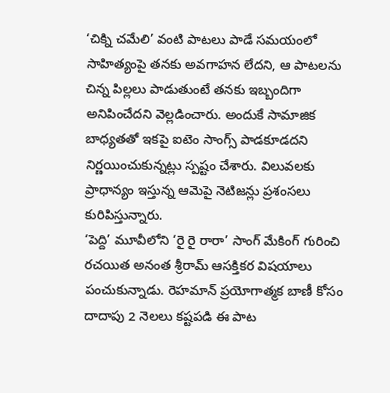‘చిక్ని చమేలి’ వంటి పాటలు పాడే సమయంలో సాహిత్యంపై తనకు అవగాహన లేదని, ఆ పాటలను చిన్న పిల్లలు పాడుతుంటే తనకు ఇబ్బందిగా అనిపించేదని వెల్లడించారు. అందుకే సామాజిక బాధ్యతతో ఇకపై ఐటెం సాంగ్స్ పాడకూడదని నిర్ణయించుకున్నట్లు స్పష్టం చేశారు. విలువలకు ప్రాధాన్యం ఇస్తున్న ఆమెపై నెటిజన్లు ప్రశంసలు కురిపిస్తున్నారు.
‘పెద్ది’ మూవీలోని ‘రై రై రారా’ సాంగ్ మేకింగ్ గురించి రచయిత అనంత శ్రీరామ్ ఆసక్తికర విషయాలు పంచుకున్నాడు. రెహమాన్ ప్రయోగాత్మక బాణీ కోసం దాదాపు 2 నెలలు కష్టపడి ఈ పాట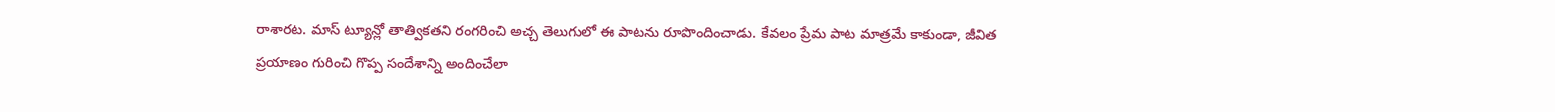రాశారట. మాస్ ట్యూన్లో తాత్వికతని రంగరించి అచ్చ తెలుగులో ఈ పాటను రూపొందించాడు. కేవలం ప్రేమ పాట మాత్రమే కాకుండా, జీవిత ప్రయాణం గురించి గొప్ప సందేశాన్ని అందించేలా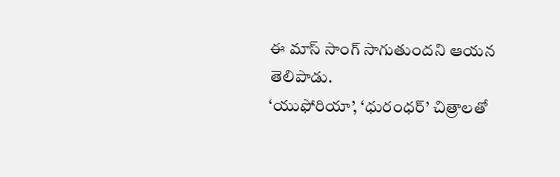ఈ మాస్ సాంగ్ సాగుతుందని ఆయన తెలిపాడు.
‘యుఫోరియా’, ‘ధురంధర్’ చిత్రాలతో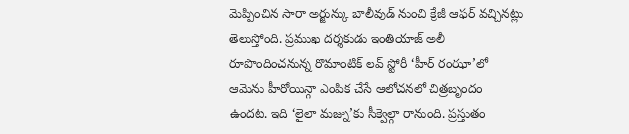మెప్పించిన సారా అర్జున్కు బాలీవుడ్ నుంచి క్రేజీ ఆఫర్ వచ్చినట్లు తెలుస్తోంది. ప్రముఖ దర్శకుడు ఇంతియాజ్ అలీ రూపొందించనున్న రొమాంటిక్ లవ్ స్టోరీ ‘హీర్ రంఝా’లో ఆమెను హీరోయిన్గా ఎంపిక చేసే ఆలోచనలో చిత్రబృందం ఉందట. ఇది ‘లైలా మజ్ను’కు సీక్వెల్గా రానుంది. ప్రస్తుతం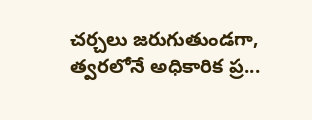చర్చలు జరుగుతుండగా, త్వరలోనే అధికారిక ప్ర...